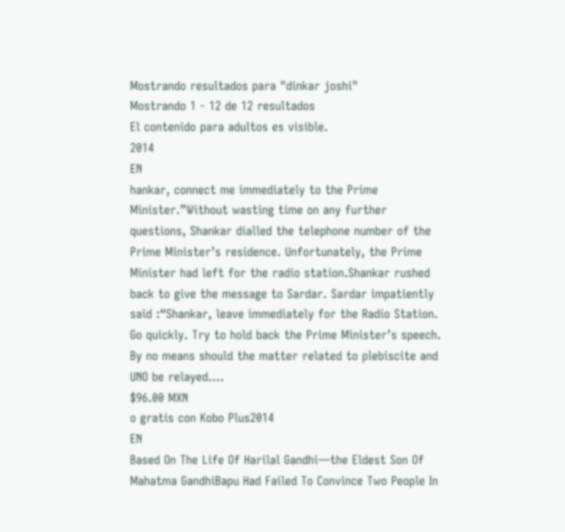Mostrando resultados para "dinkar joshi"
Mostrando 1 - 12 de 12 resultados
El contenido para adultos es visible.
2014
EN
hankar, connect me immediately to the Prime Minister.”Without wasting time on any further questions, Shankar dialled the telephone number of the Prime Minister’s residence. Unfortunately, the Prime Minister had left for the radio station.Shankar rushed back to give the message to Sardar. Sardar impatiently said :“Shankar, leave immediately for the Radio Station. Go quickly. Try to hold back the Prime Minister’s speech. By no means should the matter related to plebiscite and UNO be relayed....
$96.00 MXN
o gratis con Kobo Plus2014
EN
Based On The Life Of Harilal Gandhi—the Eldest Son Of Mahatma GandhiBapu Had Failed To Convince Two People In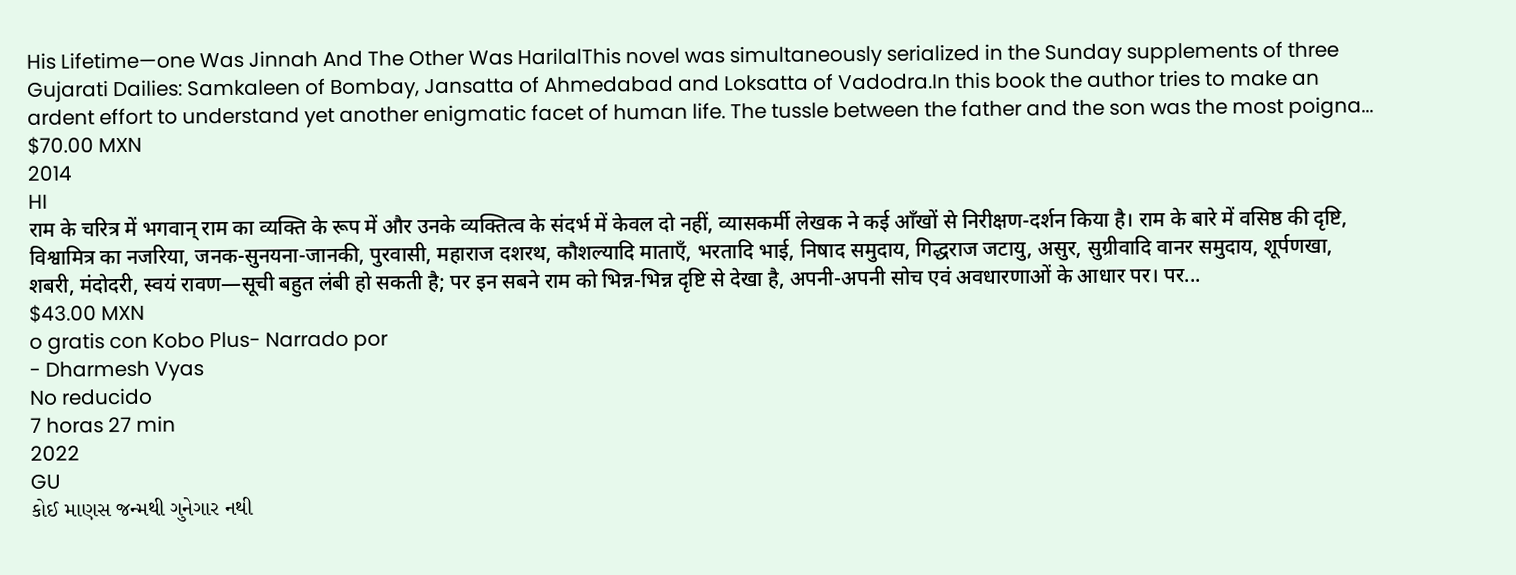His Lifetime—one Was Jinnah And The Other Was HarilalThis novel was simultaneously serialized in the Sunday supplements of three Gujarati Dailies: Samkaleen of Bombay, Jansatta of Ahmedabad and Loksatta of Vadodra.In this book the author tries to make an ardent effort to understand yet another enigmatic facet of human life. The tussle between the father and the son was the most poigna...
$70.00 MXN
2014
HI
राम के चरित्र में भगवान् राम का व्यक्ति के रूप में और उनके व्यक्तित्व के संदर्भ में केवल दो नहीं, व्यासकर्मी लेखक ने कई आँखों से निरीक्षण-दर्शन किया है। राम के बारे में वसिष्ठ की दृष्टि, विश्वामित्र का नजरिया, जनक-सुनयना-जानकी, पुरवासी, महाराज दशरथ, कौशल्यादि माताएँ, भरतादि भाई, निषाद समुदाय, गिद्धराज जटायु, असुर, सुग्रीवादि वानर समुदाय, शूर्पणखा, शबरी, मंदोदरी, स्वयं रावण—सूची बहुत लंबी हो सकती है; पर इन सबने राम को भिन्न-भिन्न दृष्टि से देखा है, अपनी-अपनी सोच एवं अवधारणाओं के आधार पर। पर...
$43.00 MXN
o gratis con Kobo Plus- Narrado por
- Dharmesh Vyas
No reducido
7 horas 27 min
2022
GU
કોઈ માણસ જન્મથી ગુનેગાર નથી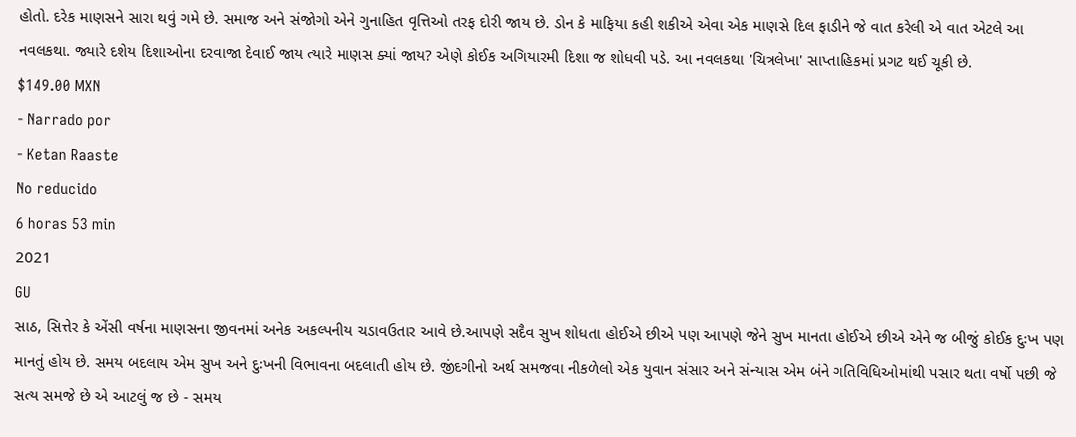હોતો. દરેક માણસને સારા થવું ગમે છે. સમાજ અને સંજોગો એને ગુનાહિત વૃત્તિઓ તરફ દોરી જાય છે. ડોન કે માફિયા કહી શકીએ એવા એક માણસે દિલ ફાડીને જે વાત કરેલી એ વાત એટલે આ નવલકથા. જ્યારે દશેય દિશાઓના દરવાજા દેવાઈ જાય ત્યારે માણસ ક્યાં જાય? એણે કોઈક અગિયારમી દિશા જ શોધવી પડે. આ નવલકથા 'ચિત્રલેખા' સાપ્તાહિકમાં પ્રગટ થઈ ચૂકી છે.
$149.00 MXN
- Narrado por
- Ketan Raaste
No reducido
6 horas 53 min
2021
GU
સાઠ, સિત્તેર કે એંસી વર્ષના માણસના જીવનમાં અનેક અકલ્પનીય ચડાવઉતાર આવે છે.આપણે સદૈવ સુખ શોધતા હોઈએ છીએ પણ આપણે જેને સુખ માનતા હોઈએ છીએ એને જ બીજું કોઈક દુઃખ પણ માનતું હોય છે. સમય બદલાય એમ સુખ અને દુઃખની વિભાવના બદલાતી હોય છે. જીંદગીનો અર્થ સમજવા નીકળેલો એક યુવાન સંસાર અને સંન્યાસ એમ બંને ગતિવિધિઓમાંથી પસાર થતા વર્ષો પછી જે સત્ય સમજે છે એ આટલું જ છે - સમય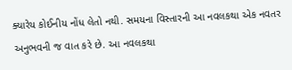ક્યારેય કોઈનીય નોંધ લેતો નથી. સમયના વિસ્તારની આ નવલકથા એક નવતર અનુભવની જ વાત કરે છે. આ નવલકથા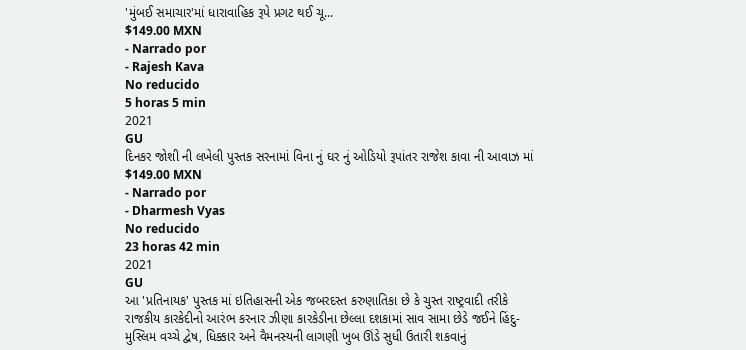'મુંબઈ સમાચાર'માં ધારાવાહિક રૂપે પ્રગટ થઈ ચૂ...
$149.00 MXN
- Narrado por
- Rajesh Kava
No reducido
5 horas 5 min
2021
GU
દિનકર જોશી ની લખેલી પુસ્તક સરનામાં વિના નું ઘર નું ઓડિયો રૂપાંતર રાજેશ કાવા ની આવાઝ માં
$149.00 MXN
- Narrado por
- Dharmesh Vyas
No reducido
23 horas 42 min
2021
GU
આ 'પ્રતિનાયક' પુસ્તક માં ઇતિહાસની એક જબરદસ્ત કરુણાતિકા છે કે ચુસ્ત રાષ્ટ્રવાદી તરીકે રાજકીય કારકેદીનો આરંભ કરનાર ઝીણા કારકેડીના છેલ્લા દશકામાં સાવ સામા છેડે જઈને હિંદુ-મુસ્લિમ વચ્ચે દ્વેષ, ધિક્કાર અને વૈમનસ્યની લાગણી ખુબ ઊંડે સુધી ઉતારી શકવાનું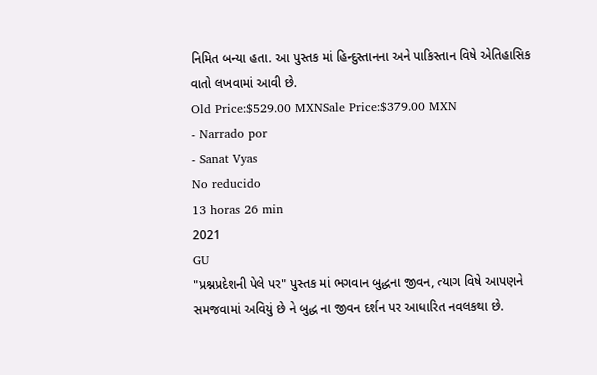નિમિત બન્યા હતા. આ પુસ્તક માં હિન્દુસ્તાનના અને પાકિસ્તાન વિષે એતિહાસિક વાતો લખવામાં આવી છે.
Old Price:$529.00 MXNSale Price:$379.00 MXN
- Narrado por
- Sanat Vyas
No reducido
13 horas 26 min
2021
GU
"પ્રશ્નપ્રદેશની પેલે પર" પુસ્તક માં ભગવાન બુદ્ધના જીવન, ત્યાગ વિષે આપણને સમજવામાં અવિયું છે ને બુદ્ધ ના જીવન દર્શન પર આધારિત નવલકથા છે.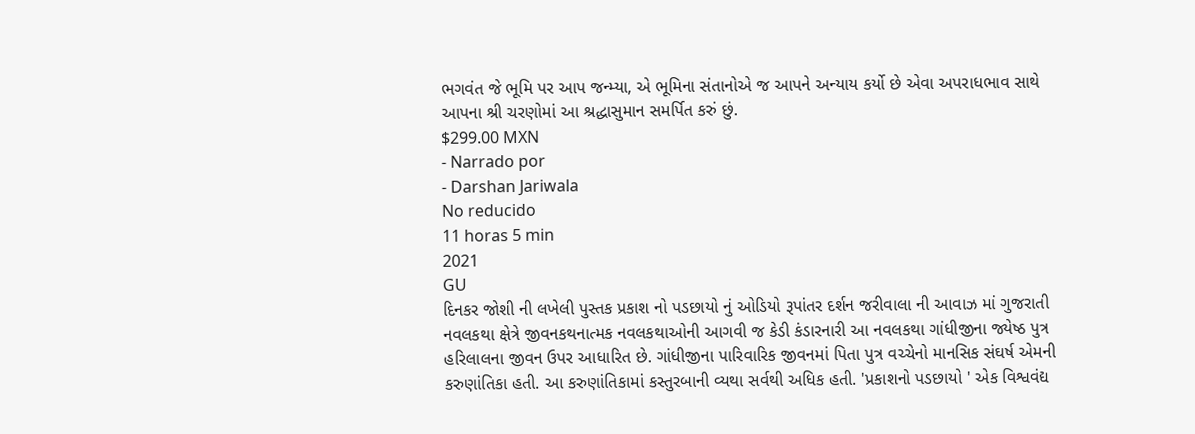ભગવંત જે ભૂમિ પર આપ જન્મ્યા, એ ભૂમિના સંતાનોએ જ આપને અન્યાય કર્યો છે એવા અપરાધભાવ સાથે આપના શ્રી ચરણોમાં આ શ્રદ્ધાસુમાન સમર્પિત કરું છું.
$299.00 MXN
- Narrado por
- Darshan Jariwala
No reducido
11 horas 5 min
2021
GU
દિનકર જોશી ની લખેલી પુસ્તક પ્રકાશ નો પડછાયો નું ઓડિયો રૂપાંતર દર્શન જરીવાલા ની આવાઝ માં ગુજરાતી નવલકથા ક્ષેત્રે જીવનકથનાત્મક નવલકથાઓની આગવી જ કેડી કંડારનારી આ નવલકથા ગાંધીજીના જ્યેષ્ઠ પુત્ર હરિલાલના જીવન ઉપર આધારિત છે. ગાંધીજીના પારિવારિક જીવનમાં પિતા પુત્ર વચ્ચેનો માનસિક સંઘર્ષ એમની કરુણાંતિકા હતી. આ કરુણાંતિકામાં કસ્તુરબાની વ્યથા સર્વથી અધિક હતી. 'પ્રકાશનો પડછાયો ' એક વિશ્વવંદ્ય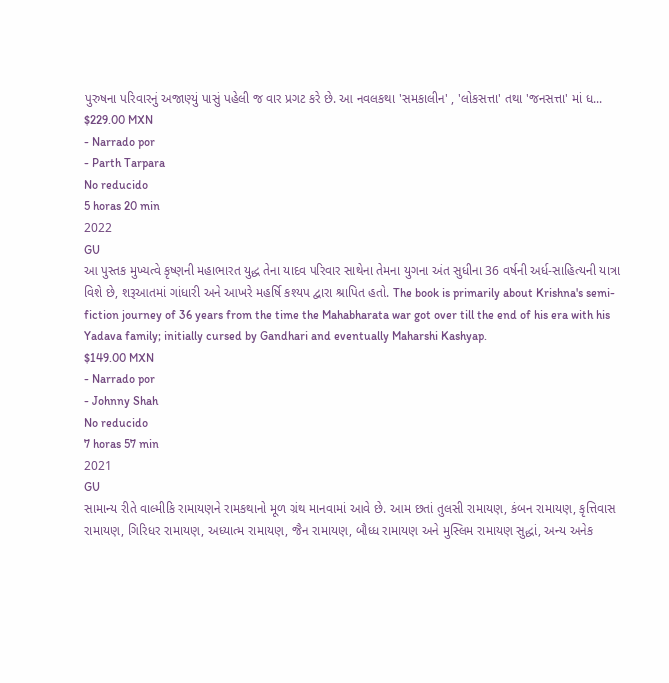પુરુષના પરિવારનું અજાણ્યું પાસું પહેલી જ વાર પ્રગટ કરે છે. આ નવલકથા 'સમકાલીન' , 'લોકસત્તા' તથા 'જનસત્તા' માં ધ...
$229.00 MXN
- Narrado por
- Parth Tarpara
No reducido
5 horas 20 min
2022
GU
આ પુસ્તક મુખ્યત્વે કૃષ્ણની મહાભારત યુદ્ધ તેના યાદવ પરિવાર સાથેના તેમના યુગના અંત સુધીના 36 વર્ષની અર્ધ-સાહિત્યની યાત્રા વિશે છે, શરૂઆતમાં ગાંધારી અને આખરે મહર્ષિ કશ્યપ દ્વારા શ્રાપિત હતો. The book is primarily about Krishna's semi-fiction journey of 36 years from the time the Mahabharata war got over till the end of his era with his Yadava family; initially cursed by Gandhari and eventually Maharshi Kashyap.
$149.00 MXN
- Narrado por
- Johnny Shah
No reducido
7 horas 57 min
2021
GU
સામાન્ય રીતે વાલ્મીકિ રામાયણને રામકથાનો મૂળ ગ્રંથ માનવામાં આવે છે. આમ છતાં તુલસી રામાયણ, કંબન રામાયણ, કૃત્તિવાસ રામાયણ, ગિરિધર રામાયણ, અધ્યાત્મ રામાયણ, જૈન રામાયણ, બૌધ્ધ રામાયણ અને મુસ્લિમ રામાયણ સુદ્ધાં, અન્ય અનેક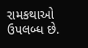રામકથાઓ ઉપલબ્ધ છે.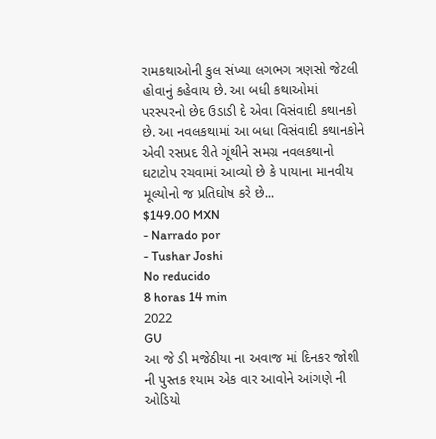રામકથાઓની કુલ સંખ્યા લગભગ ત્રણસો જેટલી હોવાનું કહેવાય છે. આ બધી કથાઓમાં પરસ્પરનો છેદ ઉડાડી દે એવા વિસંવાદી કથાનકો છે. આ નવલકથામાં આ બધા વિસંવાદી કથાનકોને એવી રસપ્રદ રીતે ગૂંથીને સમગ્ર નવલકથાનો ઘટાટોપ રચવામાં આવ્યો છે કે પાયાના માનવીય મૂલ્યોનો જ પ્રતિઘોષ કરે છે...
$149.00 MXN
- Narrado por
- Tushar Joshi
No reducido
8 horas 14 min
2022
GU
આ જે ડી મજેઠીયા ના અવાજ માં દિનકર જોશી ની પુસ્તક શ્યામ એક વાર આવોને આંગણે ની ઓડિયો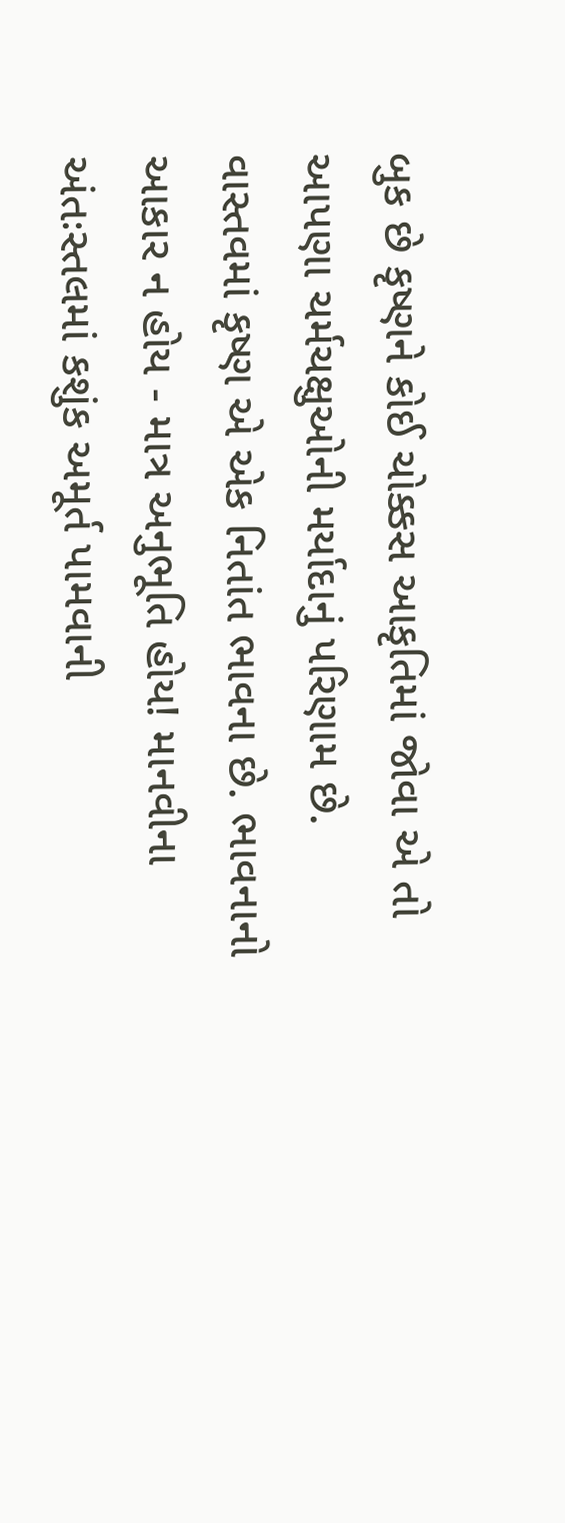બુક છે કૃષ્ણને કોઈ ચોક્કસ આકૃતિમાં જોવા એ તો આપણા ચર્મચક્ષુઓની મર્યાદાનું પરિણામ છે. વાસ્તવમાં કૃષ્ણ એ એક નિતાંત ભાવના છે. ભાવનાનો આકાર ન હોય - માત્ર અનુભૂતિ હોય! માનવીના અંતઃસ્તલમાં કશુંક અમૂર્ત પામવાની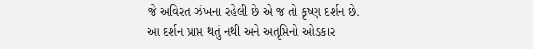જે અવિરત ઝંખના રહેલી છે એ જ તો કૃષ્ણ દર્શન છે. આ દર્શન પ્રાપ્ત થતું નથી અને અતૃપ્તિનો ઓડકાર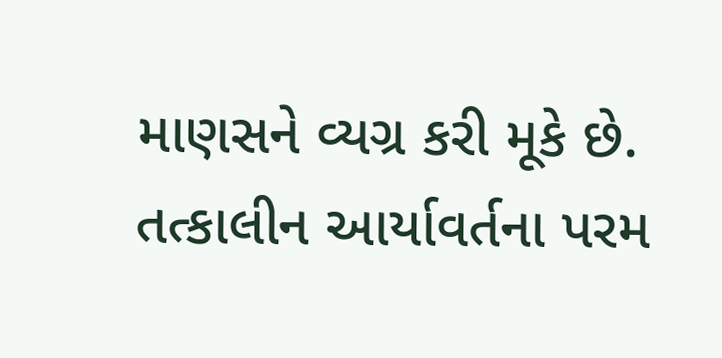માણસને વ્યગ્ર કરી મૂકે છે. તત્કાલીન આર્યાવર્તના પરમ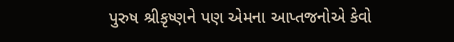પુરુષ શ્રીકૃષ્ણને પણ એમના આપ્તજનોએ કેવો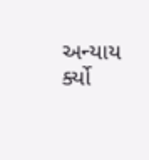અન્યાય ર્ક્યો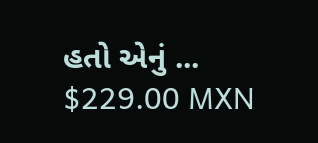હતો એનું ...
$229.00 MXN